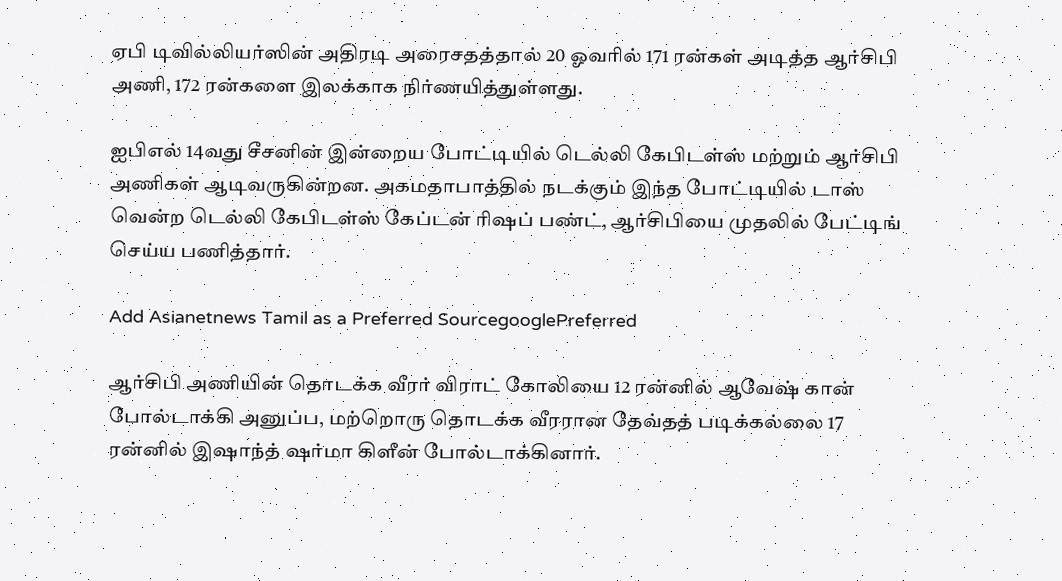ஏபி டிவில்லியர்ஸின் அதிரடி அரைசதத்தால் 20 ஓவரில் 171 ரன்கள் அடித்த ஆர்சிபி அணி, 172 ரன்களை இலக்காக நிர்ணயித்துள்ளது.

ஐபிஎல் 14வது சீசனின் இன்றைய போட்டியில் டெல்லி கேபிடள்ஸ் மற்றும் ஆர்சிபி அணிகள் ஆடிவருகின்றன. அகமதாபாத்தில் நடக்கும் இந்த போட்டியில் டாஸ் வென்ற டெல்லி கேபிடள்ஸ் கேப்டன் ரிஷப் பண்ட், ஆர்சிபியை முதலில் பேட்டிங் செய்ய பணித்தார்.

Add Asianetnews Tamil as a Preferred SourcegooglePreferred

ஆர்சிபி அணியின் தொடக்க வீரர் விராட் கோலியை 12 ரன்னில் ஆவேஷ் கான் போல்டாக்கி அனுப்ப, மற்றொரு தொடக்க வீரரான தேவ்தத் படிக்கல்லை 17 ரன்னில் இஷாந்த் ஷர்மா கிளீன் போல்டாக்கினார்.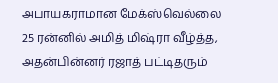அபாயகராமான மேக்ஸ்வெல்லை 25 ரன்னில் அமித் மிஷ்ரா வீழ்த்த, அதன்பின்னர் ரஜாத் பட்டிதரும்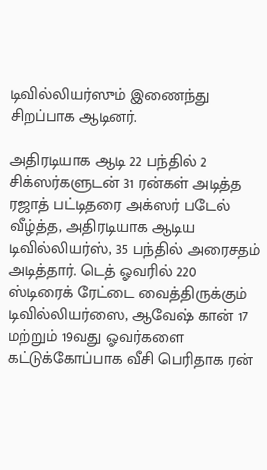டிவில்லியர்ஸும் இணைந்து சிறப்பாக ஆடினர்.

அதிரடியாக ஆடி 22 பந்தில் 2 சிக்ஸர்களுடன் 31 ரன்கள் அடித்த ரஜாத் பட்டிதரை அக்ஸர் படேல் வீழ்த்த, அதிரடியாக ஆடிய டிவில்லியர்ஸ், 35 பந்தில் அரைசதம் அடித்தார். டெத் ஓவரில் 220 ஸ்டிரைக் ரேட்டை வைத்திருக்கும் டிவில்லியர்ஸை, ஆவேஷ் கான் 17 மற்றும் 19வது ஓவர்களை கட்டுக்கோப்பாக வீசி பெரிதாக ரன்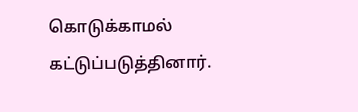கொடுக்காமல் கட்டுப்படுத்தினார்.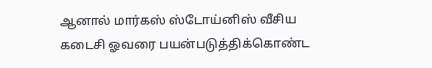ஆனால் மார்கஸ் ஸ்டோய்னிஸ் வீசிய கடைசி ஓவரை பயன்படுத்திக்கொண்ட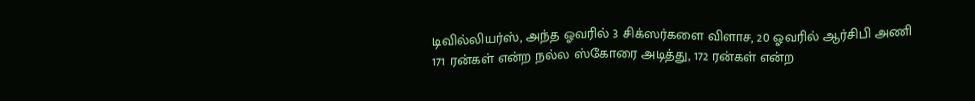டிவில்லியர்ஸ், அந்த ஓவரில் 3 சிக்ஸர்களை விளாச, 20 ஓவரில் ஆர்சிபி அணி 171 ரன்கள் என்ற நல்ல ஸ்கோரை அடித்து, 172 ரன்கள் என்ற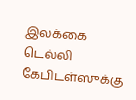இலக்கை டெல்லி கேபிடள்ஸுக்கு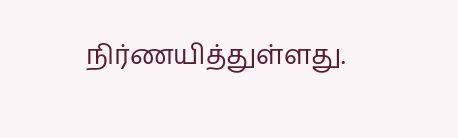நிர்ணயித்துள்ளது.